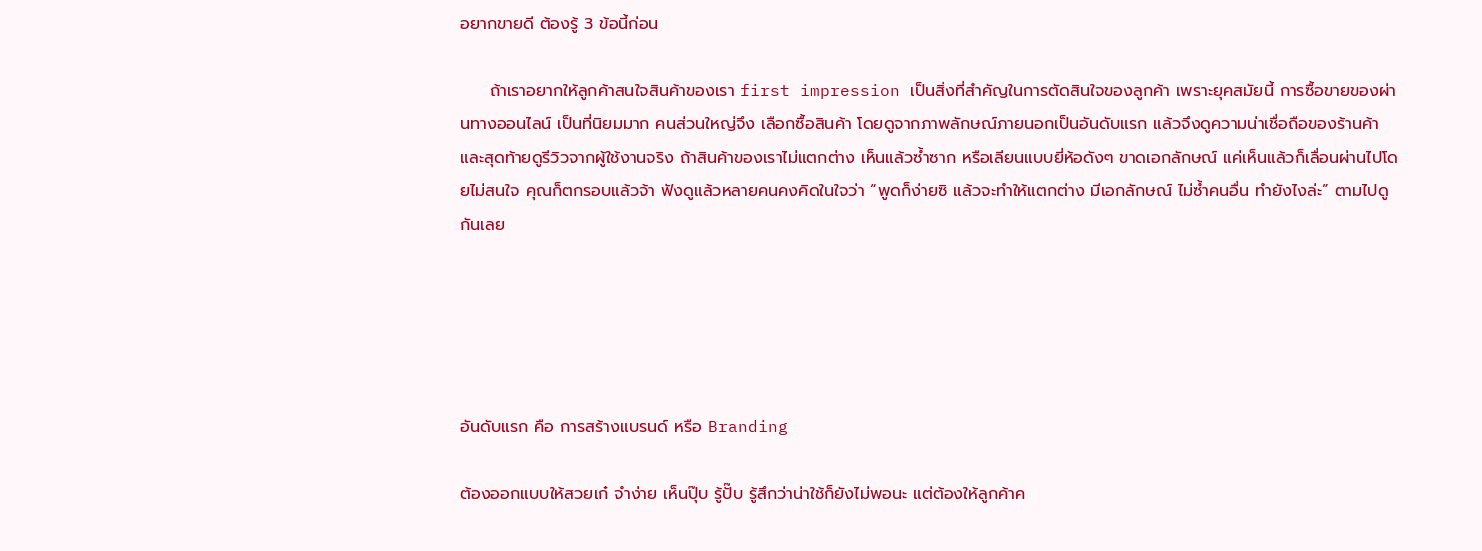อยากขายดี ต้องรู้ 3 ข้อนี้ก่อน

     ถ้าเราอยากให้ลูกค้าสนใจสินค้าของเรา first impression เป็นสิ่งที่สำคัญในการตัดสินใจของลูกค้า เพราะยุคสมัยนี้ การซื้อขายของผ่านทางออนไลน์ เป็นที่นิยมมาก คนส่วนใหญ่จึง เลือกซื้อสินค้า โดยดูจากภาพลักษณ์ภายนอกเป็นอันดับแรก แล้วจึงดูความน่าเชื่อถือของร้านค้า และสุดท้ายดูรีวิวจากผู้ใช้งานจริง ถ้าสินค้าของเราไม่แตกต่าง เห็นแล้วซ้ำซาก หรือเลียนแบบยี่ห้อดังๆ ขาดเอกลักษณ์ แค่เห็นแล้วก็เลื่อนผ่านไปโดยไม่สนใจ คุณก็ตกรอบแล้วจ้า ฟังดูแล้วหลายคนคงคิดในใจว่า “พูดก็ง่ายซิ แล้วจะทำให้แตกต่าง มีเอกลักษณ์ ไม่ซ้ำคนอื่น ทำยังไงล่ะ” ตามไปดูกันเลย





อันดับแรก คือ การสร้างแบรนด์ หรือ Branding

ต้องออกแบบให้สวยเก๋ จำง่าย เห็นปุ๊บ รู้ปั๊บ รู้สึกว่าน่าใช้ก็ยังไม่พอนะ แต่ต้องให้ลูกค้าค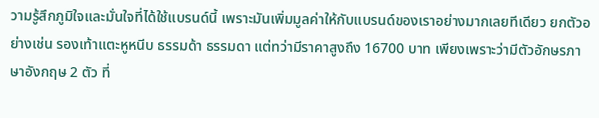วามรู้สึกภูมิใจและมั่นใจที่ได้ใช้แบรนด์นี้ เพราะมันเพิ่มมูลค่าให้กับแบรนด์ของเราอย่างมากเลยทีเดียว ยกตัวอย่างเช่น รองเท้าแตะหูหนีบ ธรรมด้า ธรรมดา แต่ทว่ามีราคาสูงถึง 16700 บาท เพียงเพราะว่ามีตัวอักษรภาษาอังกฤษ 2 ตัว ที่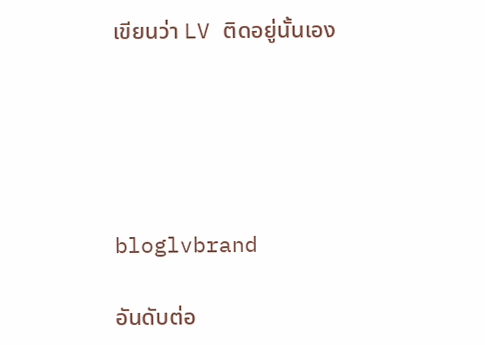เขียนว่า LV ติดอยู่นั้นเอง





bloglvbrand

อันดับต่อ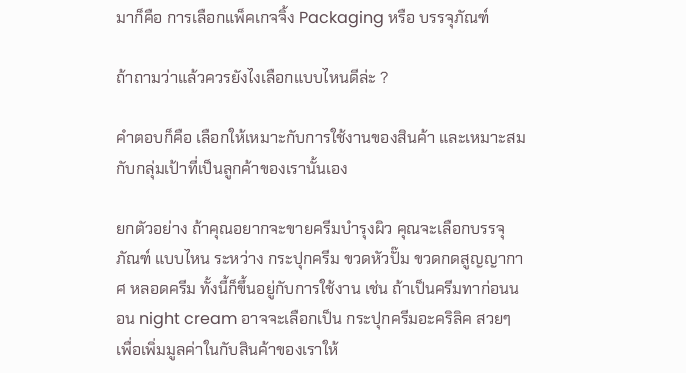มาก็คือ การเลือกแพ็คเกจจิ้ง Packaging หรือ บรรจุภัณฑ์

ถ้าถามว่าแล้วควรยังไงเลือกแบบไหนดีล่ะ ?

คำตอบก็คือ เลือกให้เหมาะกับการใช้งานของสินค้า และเหมาะสมกับกลุ่มเป้าที่เป็นลูกค้าของเรานั้นเอง

ยกตัวอย่าง ถ้าคุณอยากจะขายครีมบำรุงผิว คุณจะเลือกบรรจุภัณฑ์ แบบไหน ระหว่าง กระปุกครีม ขวดหัวปั๊ม ขวดกดสูญญากาศ หลอดครีม ทั้งนี้ก็ขึ้นอยู่กับการใช้งาน เช่น ถ้าเป็นครีมทาก่อนนอน night cream อาจจะเลือกเป็น กระปุกครีมอะคริลิค สวยๆ เพื่อเพิ่มมูลค่าในกับสินค้าของเราให้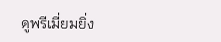ดูพรีเมี่ยมยิ่ง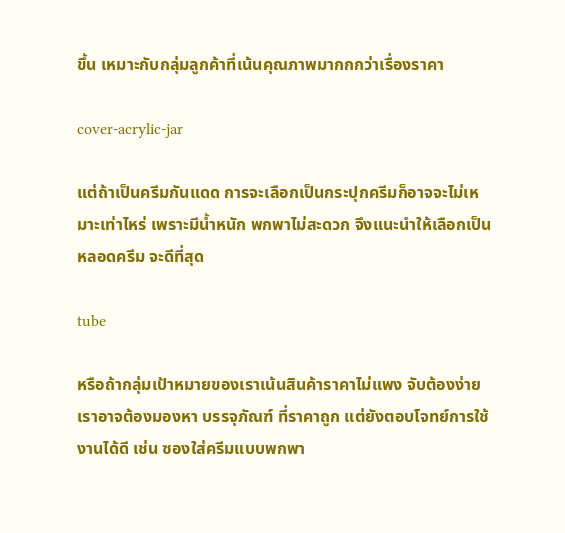ขึ้น เหมาะกับกลุ่มลูกค้าที่เน้นคุณภาพมากกกว่าเรื่องราคา

cover-acrylic-jar

แต่ถ้าเป็นครีมกันแดด การจะเลือกเป็นกระปุกครีมก็อาจจะไม่เหมาะเท่าไหร่ เพราะมีน้ำหนัก พกพาไม่สะดวก จึงแนะนำให้เลือกเป็น หลอดครีม จะดีที่สุด

tube

หรือถ้ากลุ่มเป้าหมายของเราเน้นสินค้าราคาไม่แพง จับต้องง่าย เราอาจต้องมองหา บรรจุภัณฑ์ ที่ราคาถูก แต่ยังตอบโจทย์การใช้งานได้ดี เช่น ซองใส่ครีมแบบพกพา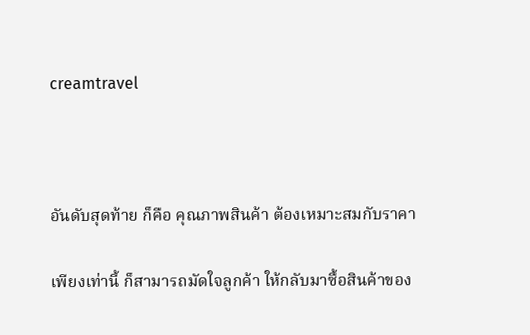creamtravel



อันดับสุดท้าย ก็คือ คุณภาพสินค้า ต้องเหมาะสมกับราคา

เพียงเท่านี้ ก็สามารถมัดใจลูกค้า ให้กลับมาซื้อสินค้าของ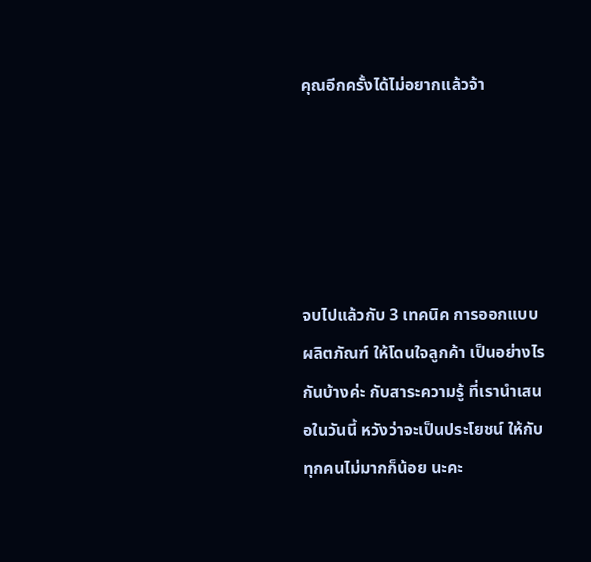คุณอีกครั้งได้ไม่อยากแล้วจ้า





จบไปแล้วกับ 3 เทคนิค การออกแบบผลิตภัณฑ์ ให้โดนใจลูกค้า เป็นอย่างไรกันบ้างค่ะ กับสาระความรู้ ที่เรานำเสนอในวันนี้ หวังว่าจะเป็นประโยชน์ ให้กับทุกคนไม่มากก็น้อย นะคะ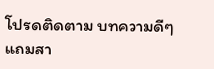โปรดติดตาม บทความดีๆ แถมสา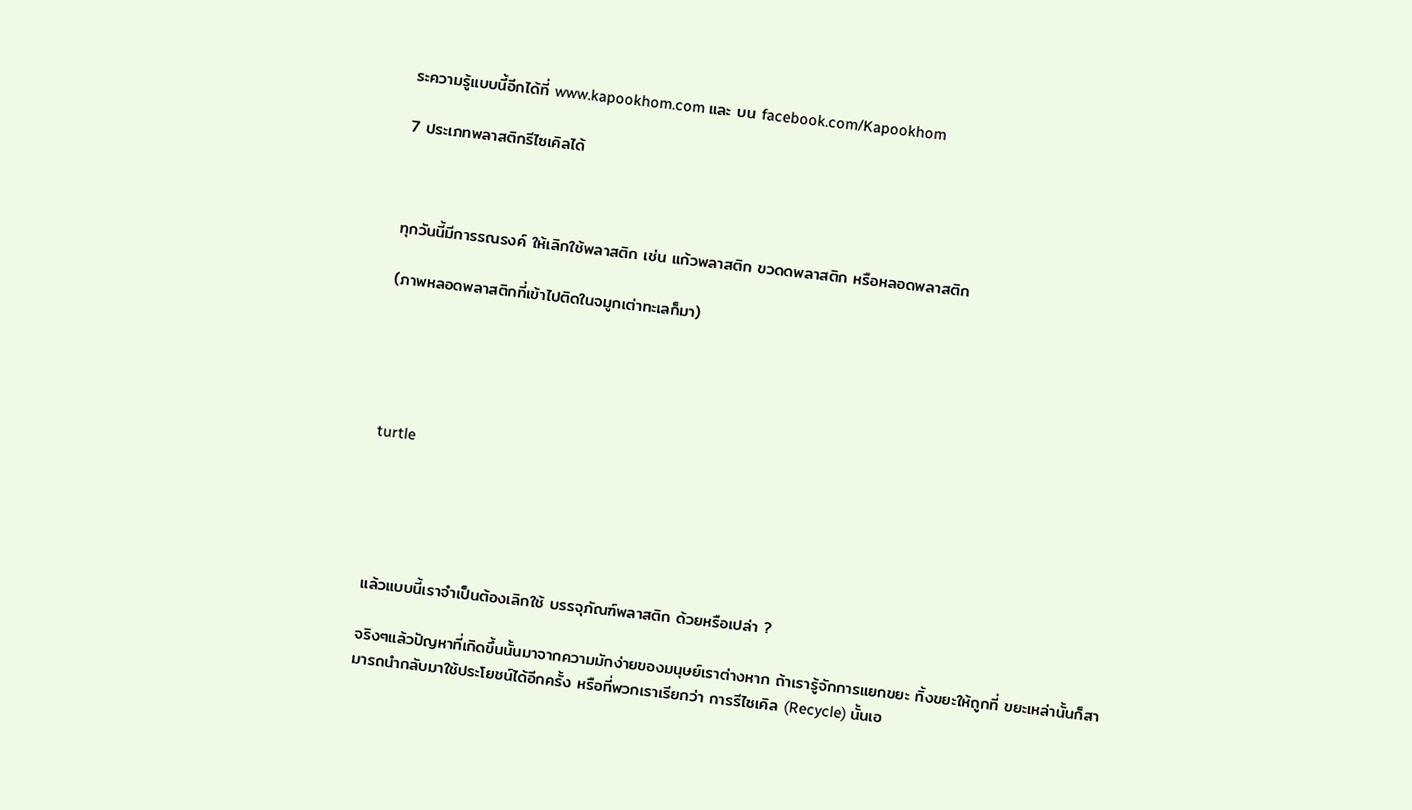ระความรู้แบบนี้อีกได้ที่ www.kapookhom.com และ บน facebook.com/Kapookhom

7 ประเภทพลาสติกรีไซเคิลได้



ทุกวันนี้มีการรณรงค์ ให้เลิกใช้พลาสติก เช่น แก้วพลาสติก ขวดดพลาสติก หรือหลอดพลาสติก

(ภาพหลอดพลาสติกที่เข้าไปติดในจมูกเต่าทะเลก็มา)





turtle





แล้วแบบนี้เราจำเป็นต้องเลิกใช้ บรรจุภัณฑ์พลาสติก ด้วยหรือเปล่า ?

จริงๆแล้วปัญหาที่เกิดขึ้นนั้นมาจากความมักง่ายของมนุษย์เราต่างหาก ถ้าเรารู้จักการแยกขยะ ทิ้งขยะให้ถูกที่ ขยะเหล่านั้นก็สามารถนำกลับมาใช้ประโยชน์ได้อีกครั้ง หรือที่พวกเราเรียกว่า การรีไซเคิล (Recycle) นั้นเอ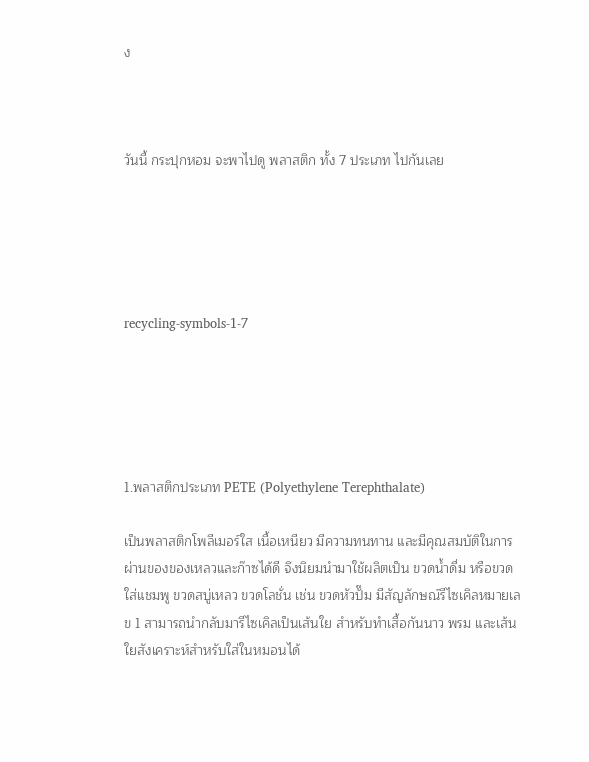ง



วันนี้ กระปุกหอม จะพาไปดู พลาสติก ทั้ง 7 ประเภท ไปกันเลย





recycling-symbols-1-7





1.พลาสติกประเภท PETE (Polyethylene Terephthalate)

เป็นพลาสติกโพลีเมอร์ใส เนื้อเหนียว มีความทนทาน และมีคุณสมบัติในการผ่านของของเหลวและก๊าซได้ดี จึงนิยมนำมาใช้ผลิตเป็น ขวดน้ำดื่ม หรือขวดใส่แชมพู ขวดสบู่เหลว ขวดโลชั่น เช่น ขวดหัวปั๊ม มีสัญลักษณ์รีไซเคิลหมายเลข 1 สามารถนำกลับมารีไซเคิลเป็นเส้นใย สำหรับทำเสื้อกันนาว พรม และเส้นใยสังเคราะห์สำหรับใส่ในหมอนได้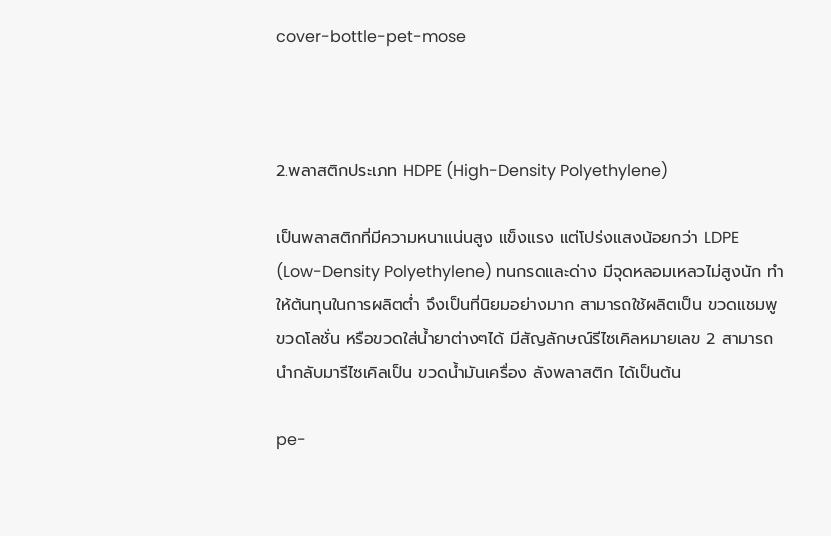cover-bottle-pet-mose



2.พลาสติกประเภท HDPE (High-Density Polyethylene)

เป็นพลาสติกที่มีความหนาแน่นสูง แข็งแรง แต่โปร่งแสงน้อยกว่า LDPE (Low-Density Polyethylene) ทนกรดและด่าง มีจุดหลอมเหลวไม่สูงนัก ทำให้ต้นทุนในการผลิตต่ำ จึงเป็นที่นิยมอย่างมาก สามารถใช้ผลิตเป็น ขวดแชมพู ขวดโลชั่น หรือขวดใส่น้ำยาต่างๆได้ มีสัญลักษณ์รีไซเคิลหมายเลข 2 สามารถนำกลับมารีไซเคิลเป็น ขวดน้ำมันเครื่อง ลังพลาสติก ได้เป็นต้น

pe-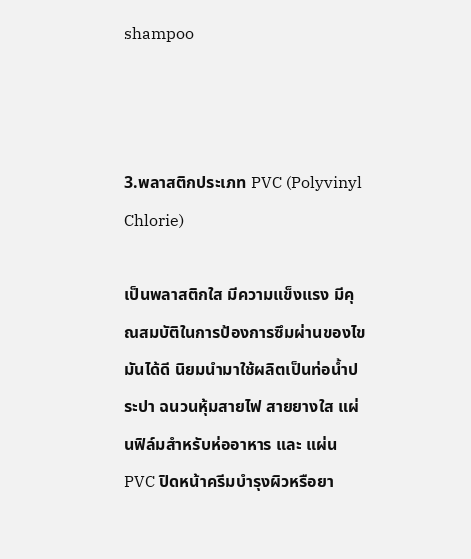shampoo



3.พลาสติกประเภท PVC (Polyvinyl Chlorie)

เป็นพลาสติกใส มีความแข็งแรง มีคุณสมบัติในการป้องการซึมผ่านของไขมันได้ดี นิยมนำมาใช้ผลิตเป็นท่อน้ำประปา ฉนวนหุ้มสายไฟ สายยางใส แผ่นฟิล์มสำหรับห่ออาหาร และ แผ่น PVC ปิดหน้าครีมบำรุงผิวหรือยา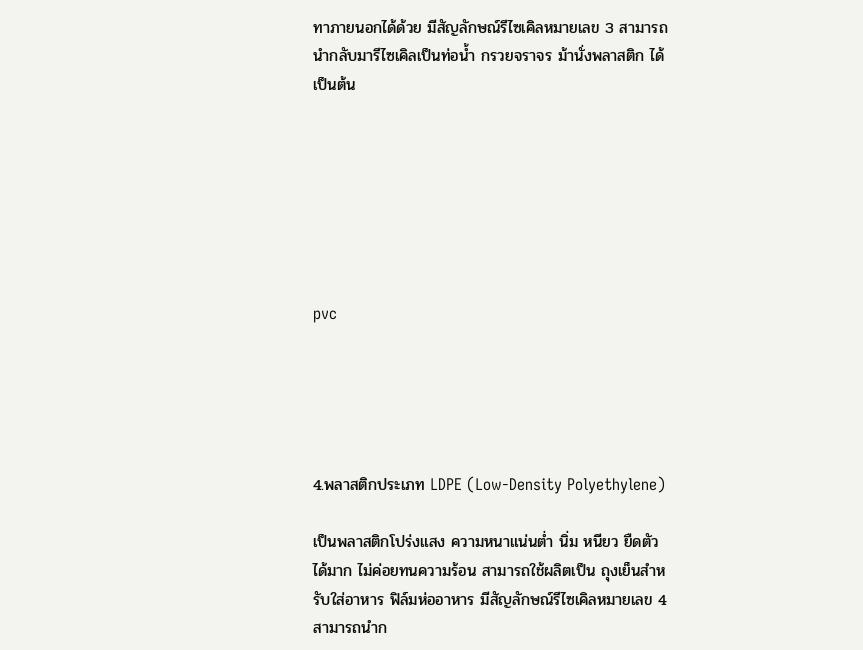ทาภายนอกได้ด้วย มีสัญลักษณ์รีไซเคิลหมายเลข 3 สามารถนำกลับมารีไซเคิลเป็นท่อน้ำ กรวยจราจร ม้านั่งพลาสติก ได้เป็นต้น







pvc





4.พลาสติกประเภท LDPE (Low-Density Polyethylene)

เป็นพลาสติกโปร่งแสง ความหนาแน่นต่ำ นิ่ม หนียว ยืดตัวได้มาก ไม่ค่อยทนความร้อน สามารถใช้ผลิตเป็น ถุงเย็นสำหรับใส่อาหาร ฟิล์มห่ออาหาร มีสัญลักษณ์รีไซเคิลหมายเลข 4 สามารถนำก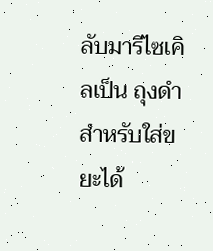ลับมารีไซเคิลเป็น ถุงดำสำหรับใส่ขยะได้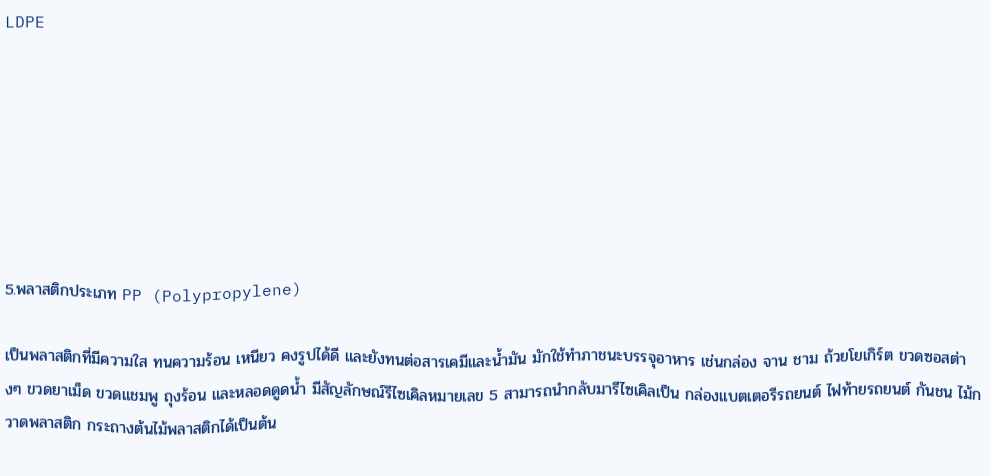LDPE







5.พลาสติกประเภท PP (Polypropylene)

เป็นพลาสติกที่มีความใส ทนความร้อน เหนียว คงรูปได้ดี และยังทนต่อสารเคมีและน้ำมัน มักใช้ทำภาชนะบรรจุอาหาร เช่นกล่อง จาน ชาม ถ้วยโยเกิร์ต ขวดซอสต่างๆ ขวดยาเม็ด ขวดแชมพู ถุงร้อน และหลอดดูดน้ำ มีสัญลักษณ์รีไซเคิลหมายเลข 5 สามารถนำกลับมารีไซเคิลเป็น กล่องแบตเตอรีรถยนต์ ไฟท้ายรถยนต์ กันชน ไม้กวาดพลาสติก กระถางต้นไม้พลาสติกได้เป็นต้น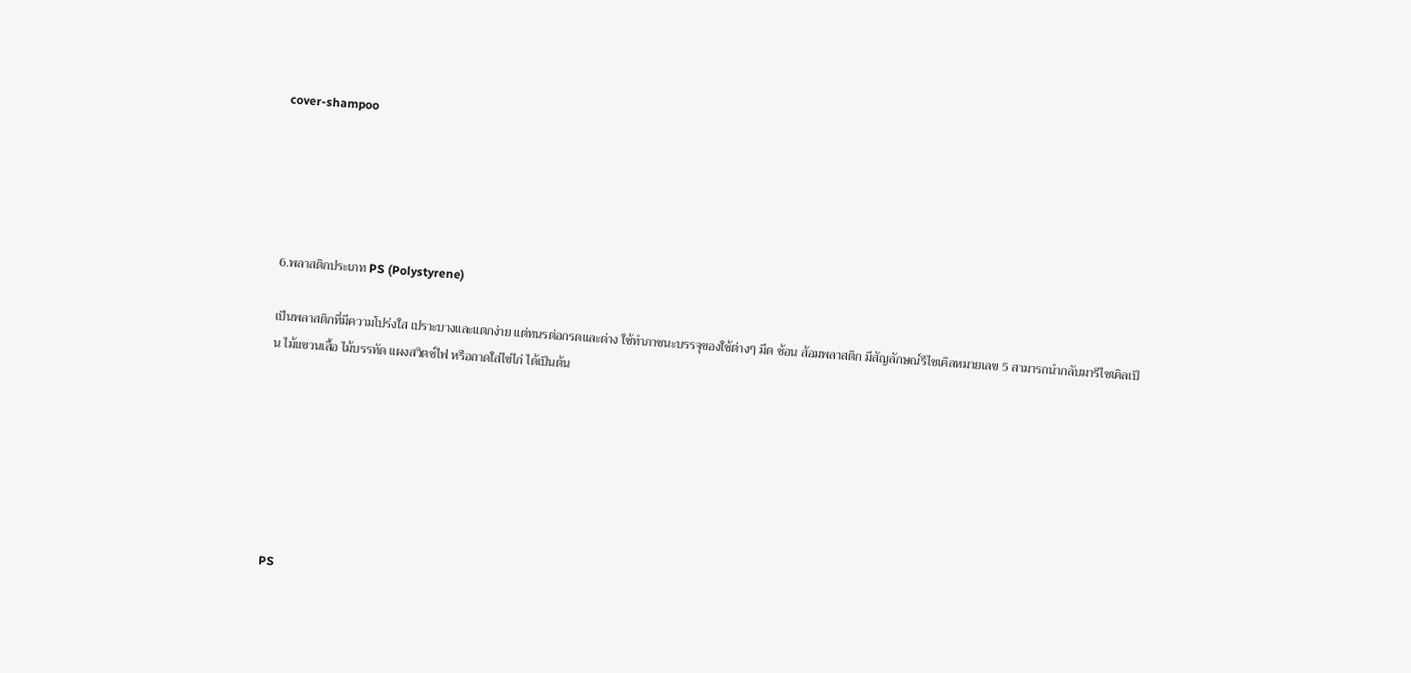cover-shampoo





6.พลาสติกประเภท PS (Polystyrene)

เป็นพลาสติกที่มีความโปร่งใส เปราะบางและแตกง่าย แต่ทนรต่อกรดและด่าง ใช้ทำภาชนะบรรจุของใช้ต่างๆ มีด ช้อน ส้อมพลาสติก มีสัญลักษณ์รีไซเคิลหมายเลข 5 สามารถนำกลับมารีไซเคิลเป็น ไม้แขวนเสื้อ ไม้บรรทัด แผงสวิตช์ไฟ หรือถาดใส่ไข่ไก่ ได้เป็นต้น







PS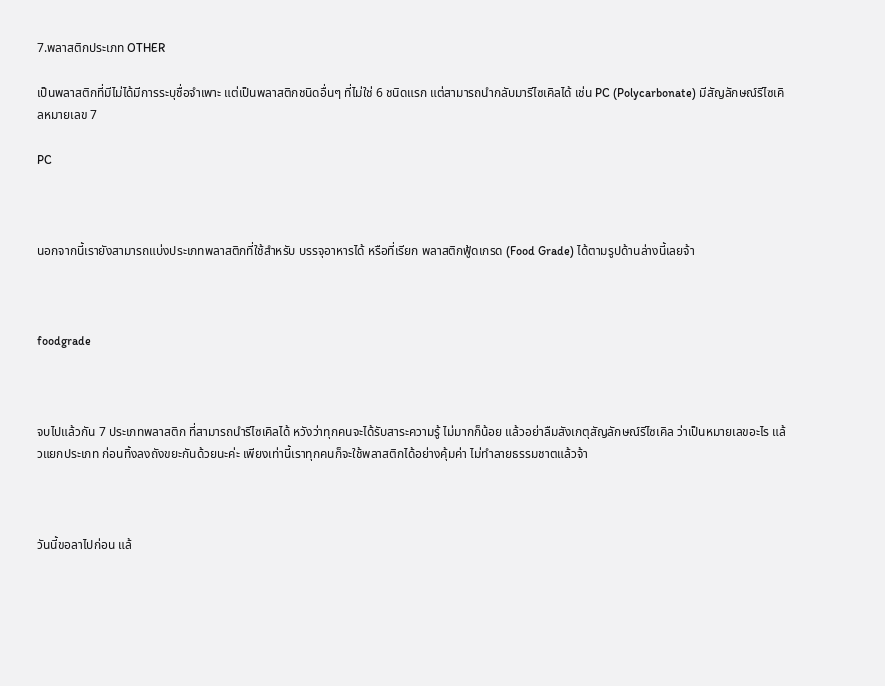7.พลาสติกประเภท OTHER

เป็นพลาสติกที่มีไม่ได้มีการระบุชื่อจำเพาะ แต่เป็นพลาสติกชนิดอื่นๆ ที่ไม่ใช่ 6 ชนิดแรก แต่สามารถนำกลับมารีไซเคิลได้ เช่น PC (Polycarbonate) มีสัญลักษณ์รีไซเคิลหมายเลข 7

PC



นอกจากนี้เรายังสามารถแบ่งประเภทพลาสติกที่ใช้สำหรับ บรรจุอาหารได้ หรือที่เรียก พลาสติกฟู้ดเกรด (Food Grade) ได้ตามรูปด้านล่างนี้เลยจ้า



foodgrade



จบไปแล้วกัน 7 ประเภทพลาสติก ที่สามารถนำรีไซเคิลได้ หวังว่าทุกคนจะได้รับสาระความรู้ ไม่มากก็น้อย แล้วอย่าลืมสังเกตุสัญลักษณ์รีไซเคิล ว่าเป็นหมายเลขอะไร แล้วแยกประเภท ก่อนทิ้งลงถังขยะกันด้วยนะค่ะ เพียงเท่านี้เราทุกคนก็จะใช้พลาสติกได้อย่างคุ้มค่า ไม่ทำลายธรรมชาตแล้วจ้า



วันนี้ขอลาไปก่อน แล้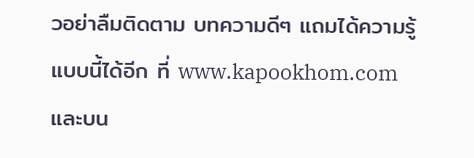วอย่าลืมติดตาม บทความดีๆ แถมได้ความรู้แบบนี้ได้อีก ที่ www.kapookhom.com และบน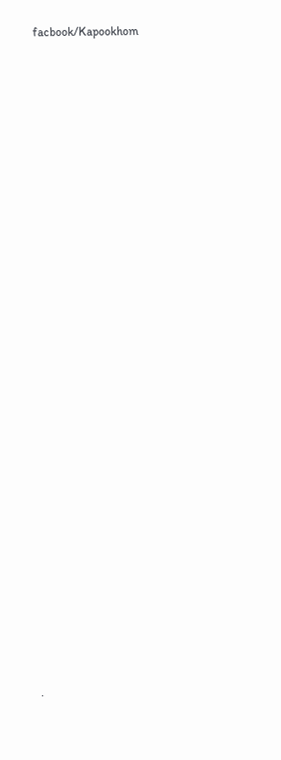facbook/Kapookhom



























.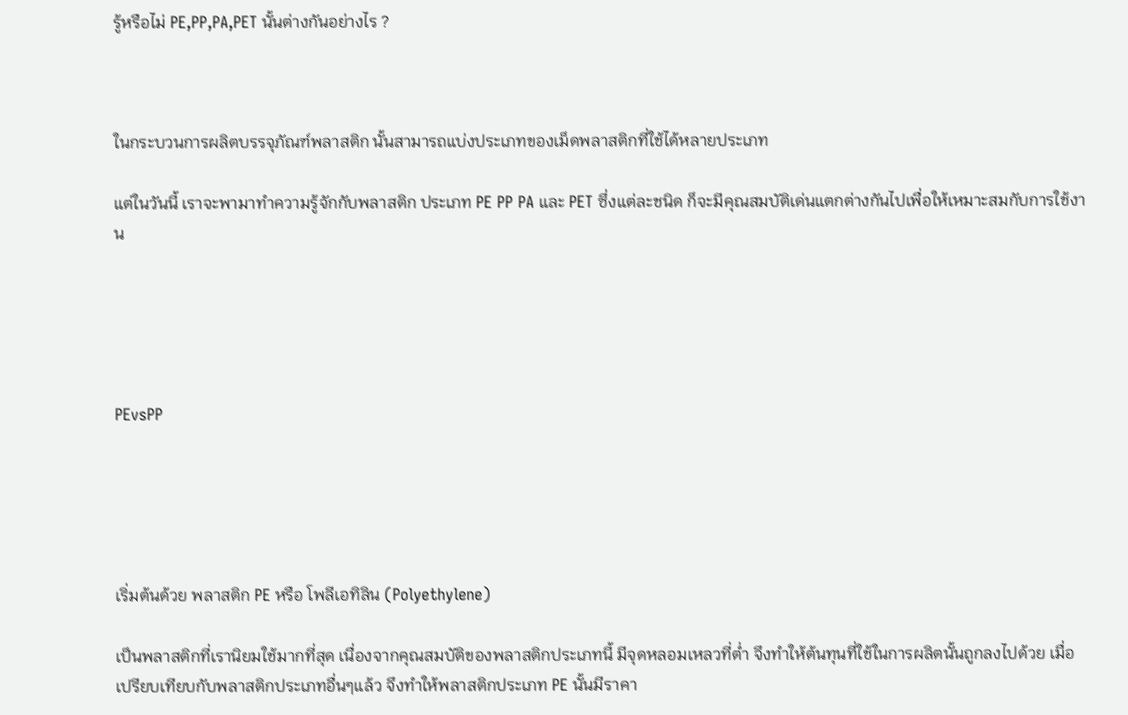รู้หรือไม่ PE,PP,PA,PET นั้นต่างกันอย่างไร ?



ในกระบวนการผลิตบรรจุภัณฑ์พลาสติก นั้นสามารถแบ่งประเภทของเม็ดพลาสติกที่ใช้ได้หลายประเภท

แต่ในวันนี้ เราจะพามาทำความรู้จักกับพลาสติก ประเภท PE PP PA และ PET ซึ่งแต่ละชนิด ก็จะมีคุณสมบัติเด่นแตกต่างกันไปเพื่อให้เหมาะสมกับการใช้งาน





PEvsPP





เริ่มต้นด้วย พลาสติก PE หรือ โพลีเอทิลิน (Polyethylene)

เป็นพลาสติกที่เรานิยมใช้มากที่สุด เนื่องจากคุณสมบัติของพลาสติกประเภทนี้ มีจุดหลอมเหลวที่ต่ำ จึงทำให้ต้นทุนที่ใช้ในการผลิตนั้นถูกลงไปด้วย เมื่อเปรียบเทียบกับพลาสติกประเภทอื่นๆแล้ว จึงทำให้พลาสติกประเภท PE นั้นมีราคา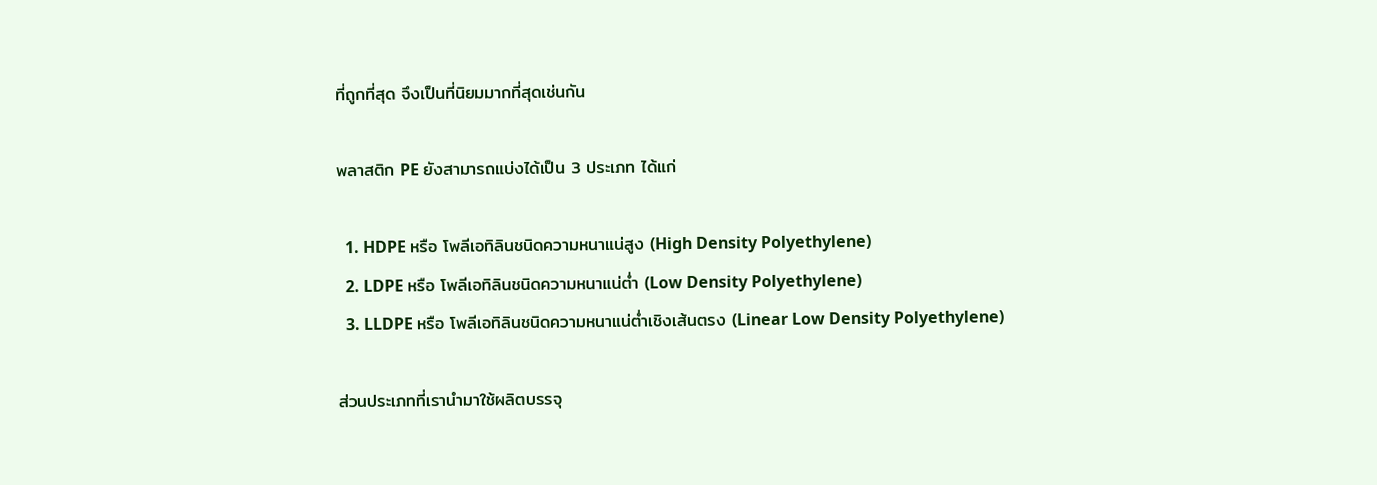ที่ถูกที่สุด จึงเป็นที่นิยมมากที่สุดเช่นกัน

พลาสติก PE ยังสามารถแบ่งได้เป็น 3 ประเภท ได้แก่

  1. HDPE หรือ โพลีเอทิลินชนิดความหนาแน่สูง (High Density Polyethylene)
  2. LDPE หรือ โพลีเอทิลินชนิดความหนาแน่ต่ำ (Low Density Polyethylene)
  3. LLDPE หรือ โพลีเอทิลินชนิดความหนาแน่ต่ำเชิงเส้นตรง (Linear Low Density Polyethylene)

ส่วนประเภทที่เรานำมาใช้ผลิตบรรจุ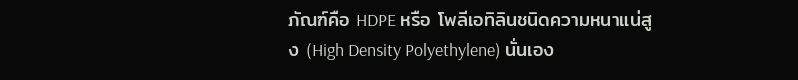ภัณฑ์คือ HDPE หรือ โพลีเอทิลินชนิดความหนาแน่สูง (High Density Polyethylene) นั่นเอง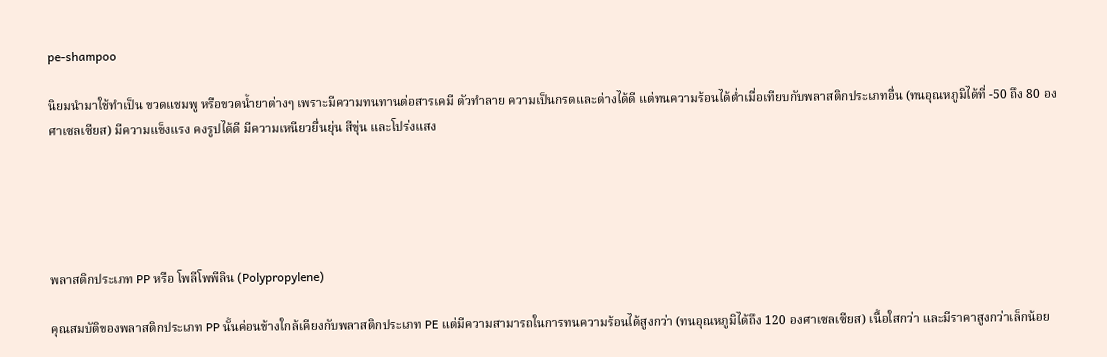pe-shampoo

นิยมนำมาใช้ทำเป็น ขวดแชมพู หรือขวดน้ำยาต่างๆ เพราะมีความทนทานต่อสารเคมี ตัวทำลาย ความเป็นกรดและด่างได้ดี แต่ทนความร้อนได้ต่ำเมื่อเทียบกับพลาสติกประเภทอื่น (ทนอุณหภูมิได้ที่ -50 ถึง 80 องศาเซลเซียส) มีความแข็งแรง คงรูปได้ดี มีความเหนียวยื่นยุ่น สีขุ่น และโปร่งแสง





พลาสติกประเภท PP หรือ โพลีโพพีลิน (Polypropylene)

คุณสมบัติของพลาสติกประเภท PP นั้นค่อนข้างใกล้เคียงกับพลาสติกประเภท PE แต่มีความสามารถในการทนความร้อนได้สูงกว่า (ทนอุณหภูมิได้ถึง 120 องศาเซลเซียส) เนื้อใสกว่า และมีราคาสูงกว่าเล็กน้อย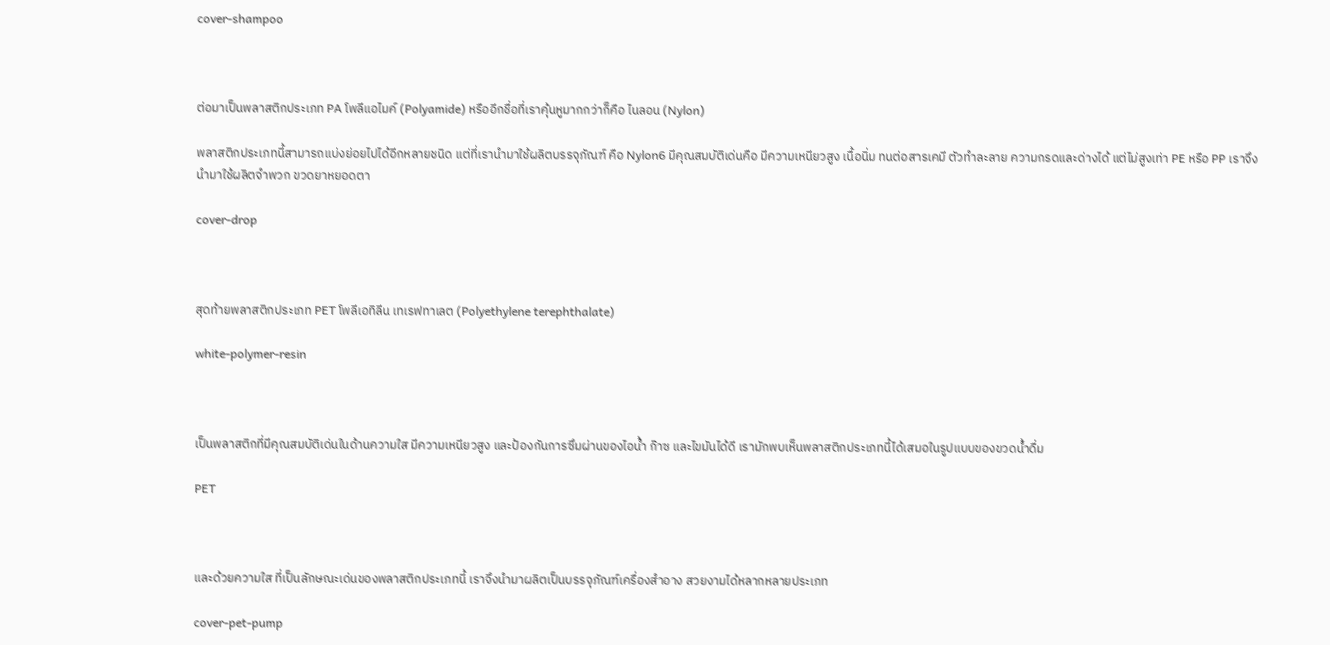cover-shampoo



ต่อมาเป็นพลาสติกประเภท PA โพลีแอไมค์ (Polyamide) หรืออีกชื่อที่เราคุ้นหูมากกว่าก็คือ ไนลอน (Nylon)

พลาสติกประเภทนี้สามารถแบ่งย่อยไปได้อีกหลายชนิด แต่ที่เรานำมาใช้ผลิตบรรจุภัณฑ์ คือ Nylon6 มีคุณสมบัติเด่นคือ มีความเหนียวสูง เนื้อนิ่ม ทนต่อสารเคมี ตัวทำละลาย ความกรดและด่างได้ แต่ไม่สูงเท่า PE หรือ PP เราจึงนำมาใช้ผลิตจำพวก ขวดยาหยอดตา

cover-drop



สุดท้ายพลาสติกประเภท PET โพลีเอทิลีน เทเรฟทาเลต (Polyethylene terephthalate)

white-polymer-resin



เป็นพลาสติกที่มีคุณสมบัติเด่นในด้านความใส มีความเหนียวสูง และป้องกันการซึมผ่านของไอน้ำ ก๊าซ และไขมันได้ดี เรามักพบเห็นพลาสติกประเภทนี้ได้เสมอในรูปแบบของขวดน้ำดื่ม

PET



และด้วยความใส ที่เป็นลักษณะเด่นของพลาสติกประเภทนี้ เราจึงนำมาผลิตเป็นบรรจุภัณฑ์เครื่องสำอาง สวยงามได้หลากหลายประเภท

cover-pet-pump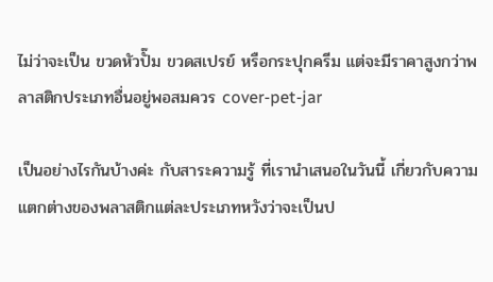ไม่ว่าจะเป็น ขวดหัวปั๊ม ขวดสเปรย์ หรือกระปุกครีม แต่จะมีราคาสูงกว่าพลาสติกประเภทอื่นอยู่พอสมควร cover-pet-jar

เป็นอย่างไรกันบ้างค่ะ กับสาระความรู้ ที่เรานำเสนอในวันนี้ เกี่ยวกับความแตกต่างของพลาสติกแต่ละประเภทหวังว่าจะเป็นป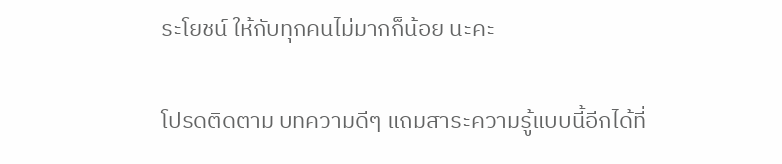ระโยชน์ ให้กับทุกคนไม่มากก็น้อย นะคะ

โปรดติดตาม บทความดีๆ แถมสาระความรู้แบบนี้อีกได้ที่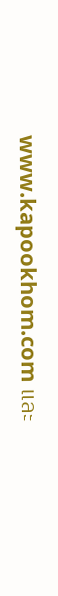www.kapookhom.com และ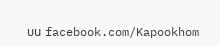บน facebook.com/Kapookhom